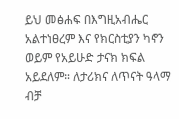ይህ መፅሐፍ በእግዚአብሔር አልተነፀረም እና የክርስቲያን ካኖን ወይም የአይሁድ ታናክ ክፍል አይደለም። ለታሪክና ለጥናት ዓላማ ብቻ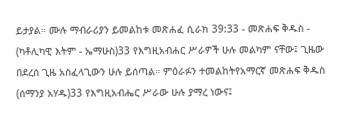ይታያል። ሙሉ ማብራሪያን ይመልከቱ መጽሐፈ ሲራክ 39:33 - መጽሐፍ ቅዱስ - (ካቶሊካዊ እትም - ኤማሁስ)33 የእግዚአብሐር ሥራዎች ሁሉ መልካም ናቸው፤ ጊዜው በደረሰ ጊዜ አስፈላጊውን ሁሉ ይሰጣል። ምዕራፉን ተመልከትየአማርኛ መጽሐፍ ቅዱስ (ሰማንያ አሃዱ)33 የእግዚአብሔር ሥራው ሁሉ ያማረ ነውና፤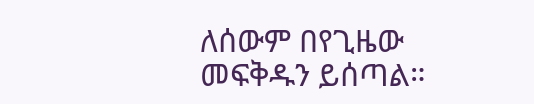ለሰውም በየጊዜው መፍቅዱን ይሰጣል።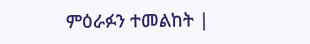ምዕራፉን ተመልከት |